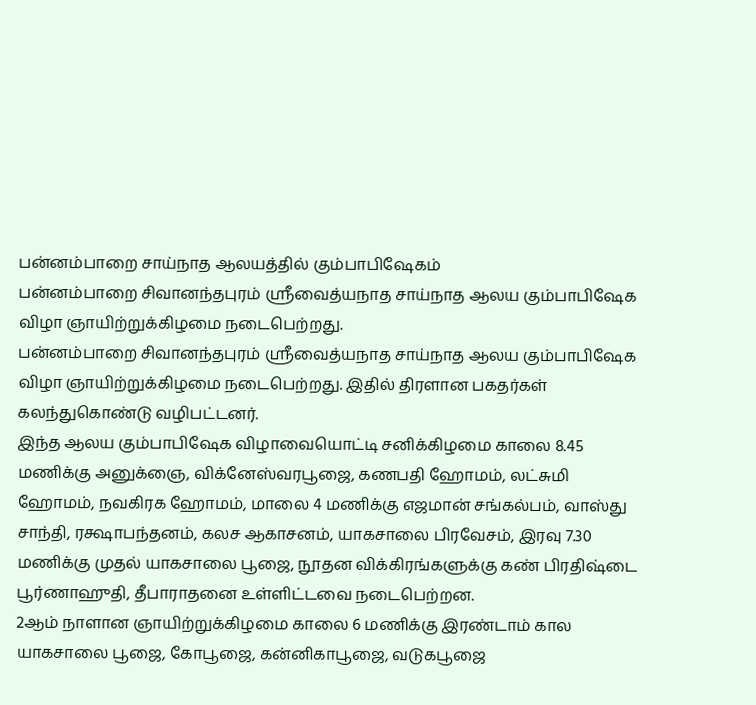பன்னம்பாறை சாய்நாத ஆலயத்தில் கும்பாபிஷேகம்
பன்னம்பாறை சிவானந்தபுரம் ஸ்ரீவைத்யநாத சாய்நாத ஆலய கும்பாபிஷேக விழா ஞாயிற்றுக்கிழமை நடைபெற்றது.
பன்னம்பாறை சிவானந்தபுரம் ஸ்ரீவைத்யநாத சாய்நாத ஆலய கும்பாபிஷேக விழா ஞாயிற்றுக்கிழமை நடைபெற்றது. இதில் திரளான பகதர்கள் கலந்துகொண்டு வழிபட்டனர்.
இந்த ஆலய கும்பாபிஷேக விழாவையொட்டி சனிக்கிழமை காலை 8.45 மணிக்கு அனுக்ஞை, விக்னேஸ்வரபூஜை, கணபதி ஹோமம், லட்சுமி ஹோமம், நவகிரக ஹோமம், மாலை 4 மணிக்கு எஜமான் சங்கல்பம், வாஸ்து சாந்தி, ரக்ஷாபந்தனம், கலச ஆகாசனம், யாகசாலை பிரவேசம், இரவு 7.30 மணிக்கு முதல் யாகசாலை பூஜை, நூதன விக்கிரங்களுக்கு கண் பிரதிஷ்டை பூர்ணாஹுதி, தீபாராதனை உள்ளிட்டவை நடைபெற்றன.
2ஆம் நாளான ஞாயிற்றுக்கிழமை காலை 6 மணிக்கு இரண்டாம் கால யாகசாலை பூஜை, கோபூஜை, கன்னிகாபூஜை, வடுகபூஜை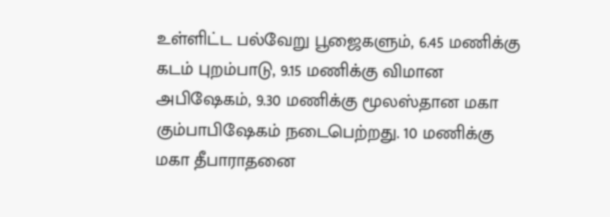உள்ளிட்ட பல்வேறு பூஜைகளும், 6.45 மணிக்கு கடம் புறம்பாடு, 9.15 மணிக்கு விமான அபிஷேகம், 9.30 மணிக்கு மூலஸ்தான மகா கும்பாபிஷேகம் நடைபெற்றது. 10 மணிக்கு மகா தீபாராதனை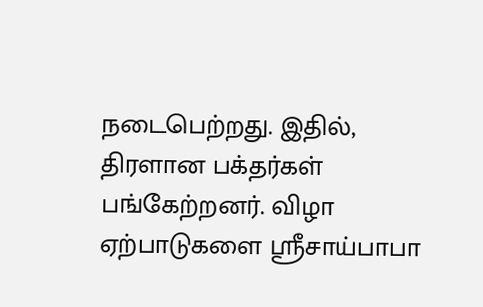நடைபெற்றது. இதில், திரளான பக்தர்கள் பங்கேற்றனர். விழா ஏற்பாடுகளை ஸ்ரீசாய்பாபா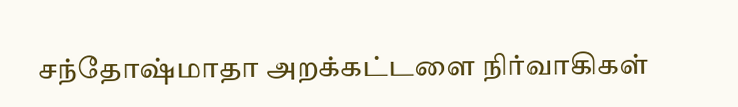சந்தோஷ்மாதா அறக்கட்டளை நிர்வாகிகள்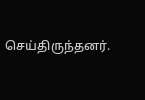செய்திருந்தனர்.